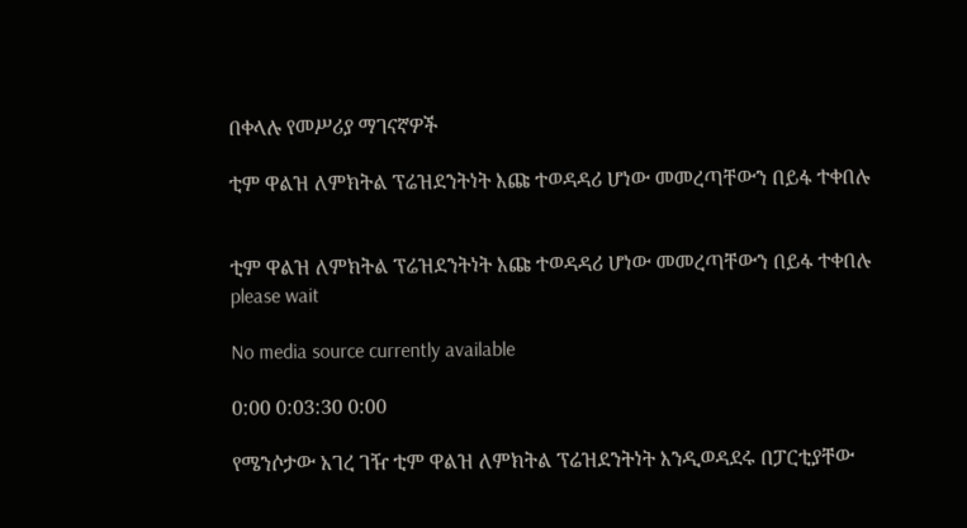በቀላሉ የመሥሪያ ማገናኛዎች

ቲም ዋልዝ ለምክትል ፕሬዝደንትነት እጩ ተወዳዳሪ ሆነው መመረጣቸውን በይፋ ተቀበሉ


ቲም ዋልዝ ለምክትል ፕሬዝደንትነት እጩ ተወዳዳሪ ሆነው መመረጣቸውን በይፋ ተቀበሉ
please wait

No media source currently available

0:00 0:03:30 0:00

የሜንሶታው አገረ ገዥ ቲም ዋልዝ ለምክትል ፕሬዝደንትነት እንዲወዳደሩ በፓርቲያቸው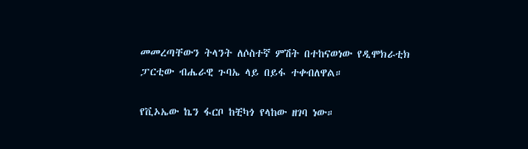መመረጣቸውን ትላንት ለሶስተኛ ምሽት በተከናወነው የዲሞክራቲክ ፓርቲው ብሔራዊ ጉባኤ ላይ በይፋ ተቀብለዋል።

የቪኦኤው ኬን ፋርቦ ከቺካጎ የላከው ዘገባ ነው።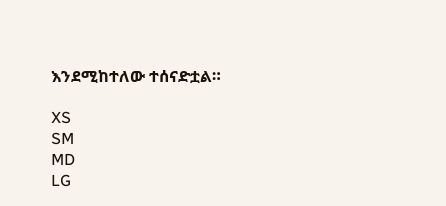እንደሚከተለው ተሰናድቷል።

XS
SM
MD
LG